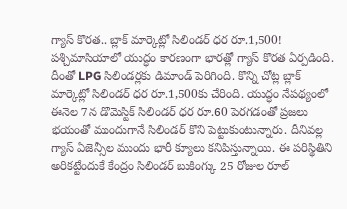గ్యాస్ కొరత.. బ్లాక్ మార్కెట్లో సిలిండర్ ధర రూ.1,500!
పశ్చిమాసియాలో యుద్ధం కారణంగా భారత్లో గ్యాస్ కొరత ఏర్పడింది. దీంతో LPG సిలిండర్లకు డిమాండ్ పెరిగింది. కొన్ని చోట్ల బ్లాక్ మార్కెట్లో సిలిండర్ ధర రూ.1,500కు చేరింది. యుద్ధం నేపథ్యంలో ఈనెల 7న డొమెస్టిక్ సిలిండర్ ధర రూ.60 పెరగడంతో ప్రజలు భయంతో ముందుగానే సిలిండర్ కొని పెట్టుకుంటున్నారు. దీనివల్ల గ్యాస్ ఏజెన్సీల ముందు భారీ క్యూలు కనిపిస్తున్నాయి. ఈ పరిస్థితిని అరికట్టేందుకే కేంద్రం సిలిండర్ బుకింగ్కు 25 రోజుల రూల్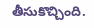తీసుకొచ్చింది.